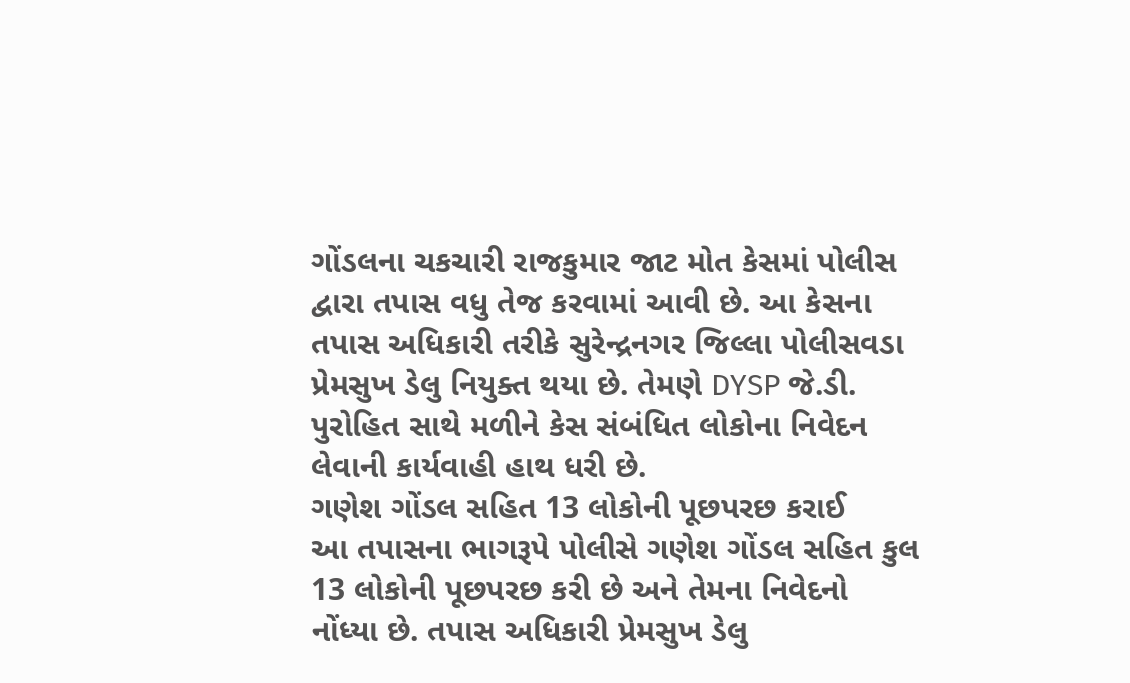ગોંડલના ચકચારી રાજકુમાર જાટ મોત કેસમાં પોલીસ દ્વારા તપાસ વધુ તેજ કરવામાં આવી છે. આ કેસના તપાસ અધિકારી તરીકે સુરેન્દ્રનગર જિલ્લા પોલીસવડા પ્રેમસુખ ડેલુ નિયુક્ત થયા છે. તેમણે DYSP જે.ડી. પુરોહિત સાથે મળીને કેસ સંબંધિત લોકોના નિવેદન લેવાની કાર્યવાહી હાથ ધરી છે.
ગણેશ ગોંડલ સહિત 13 લોકોની પૂછપરછ કરાઈ
આ તપાસના ભાગરૂપે પોલીસે ગણેશ ગોંડલ સહિત કુલ 13 લોકોની પૂછપરછ કરી છે અને તેમના નિવેદનો નોંધ્યા છે. તપાસ અધિકારી પ્રેમસુખ ડેલુ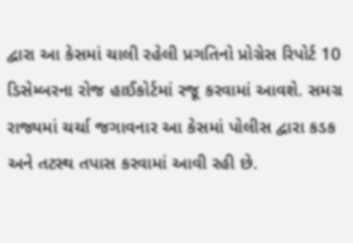દ્વારા આ કેસમાં ચાલી રહેલી પ્રગતિનો પ્રોગ્રેસ રિપોર્ટ 10 ડિસેમ્બરના રોજ હાઈકોર્ટમાં રજૂ કરવામાં આવશે. સમગ્ર રાજ્યમાં ચર્ચા જગાવનાર આ કેસમાં પોલીસ દ્વારા કડક અને તટસ્થ તપાસ કરવામાં આવી રહી છે.